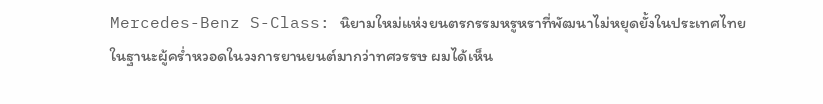Mercedes-Benz S-Class: นิยามใหม่แห่งยนตรกรรมหรูหราที่พัฒนาไม่หยุดยั้งในประเทศไทย
ในฐานะผู้คร่ำหวอดในวงการยานยนต์มากว่าทศวรรษ ผมได้เห็น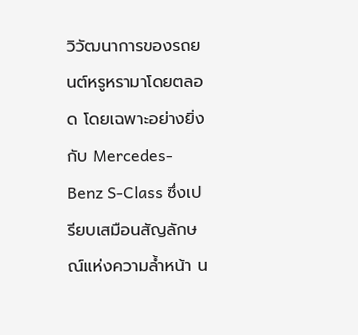วิวัฒนาการของรถยนต์หรูหรามาโดยตลอด โดยเฉพาะอย่างยิ่งกับ Mercedes-Benz S-Class ซึ่งเปรียบเสมือนสัญลักษณ์แห่งความล้ำหน้า น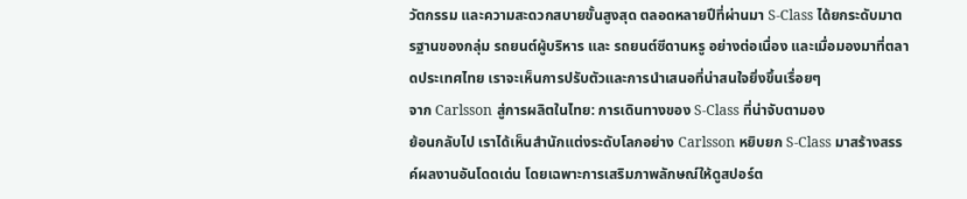วัตกรรม และความสะดวกสบายขั้นสูงสุด ตลอดหลายปีที่ผ่านมา S-Class ได้ยกระดับมาตรฐานของกลุ่ม รถยนต์ผู้บริหาร และ รถยนต์ซีดานหรู อย่างต่อเนื่อง และเมื่อมองมาที่ตลาดประเทศไทย เราจะเห็นการปรับตัวและการนำเสนอที่น่าสนใจยิ่งขึ้นเรื่อยๆ
จาก Carlsson สู่การผลิตในไทย: การเดินทางของ S-Class ที่น่าจับตามอง
ย้อนกลับไป เราได้เห็นสำนักแต่งระดับโลกอย่าง Carlsson หยิบยก S-Class มาสร้างสรรค์ผลงานอันโดดเด่น โดยเฉพาะการเสริมภาพลักษณ์ให้ดูสปอร์ต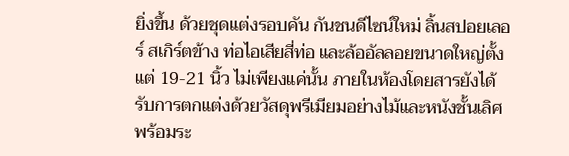ยิ่งขึ้น ด้วยชุดแต่งรอบคัน กันชนดีไซน์ใหม่ ลิ้นสปอยเลอร์ สเกิร์ตข้าง ท่อไอเสียสี่ท่อ และล้ออัลลอยขนาดใหญ่ตั้งแต่ 19-21 นิ้ว ไม่เพียงแค่นั้น ภายในห้องโดยสารยังได้รับการตกแต่งด้วยวัสดุพรีเมียมอย่างไม้และหนังชั้นเลิศ พร้อมระ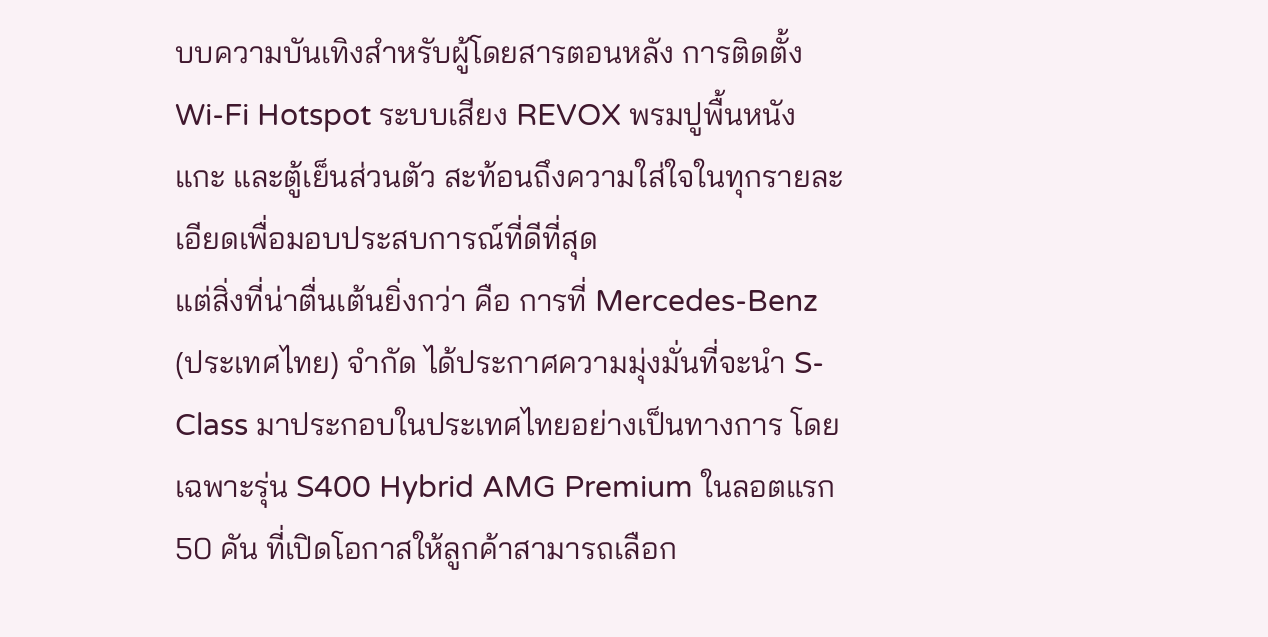บบความบันเทิงสำหรับผู้โดยสารตอนหลัง การติดตั้ง Wi-Fi Hotspot ระบบเสียง REVOX พรมปูพื้นหนังแกะ และตู้เย็นส่วนตัว สะท้อนถึงความใส่ใจในทุกรายละเอียดเพื่อมอบประสบการณ์ที่ดีที่สุด
แต่สิ่งที่น่าตื่นเต้นยิ่งกว่า คือ การที่ Mercedes-Benz (ประเทศไทย) จำกัด ได้ประกาศความมุ่งมั่นที่จะนำ S-Class มาประกอบในประเทศไทยอย่างเป็นทางการ โดยเฉพาะรุ่น S400 Hybrid AMG Premium ในลอตแรก 50 คัน ที่เปิดโอกาสให้ลูกค้าสามารถเลือก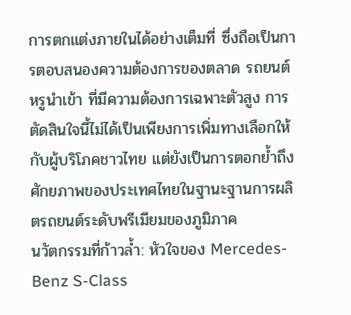การตกแต่งภายในได้อย่างเต็มที่ ซึ่งถือเป็นการตอบสนองความต้องการของตลาด รถยนต์หรูนำเข้า ที่มีความต้องการเฉพาะตัวสูง การตัดสินใจนี้ไม่ได้เป็นเพียงการเพิ่มทางเลือกให้กับผู้บริโภคชาวไทย แต่ยังเป็นการตอกย้ำถึงศักยภาพของประเทศไทยในฐานะฐานการผลิตรถยนต์ระดับพรีเมียมของภูมิภาค
นวัตกรรมที่ก้าวล้ำ: หัวใจของ Mercedes-Benz S-Class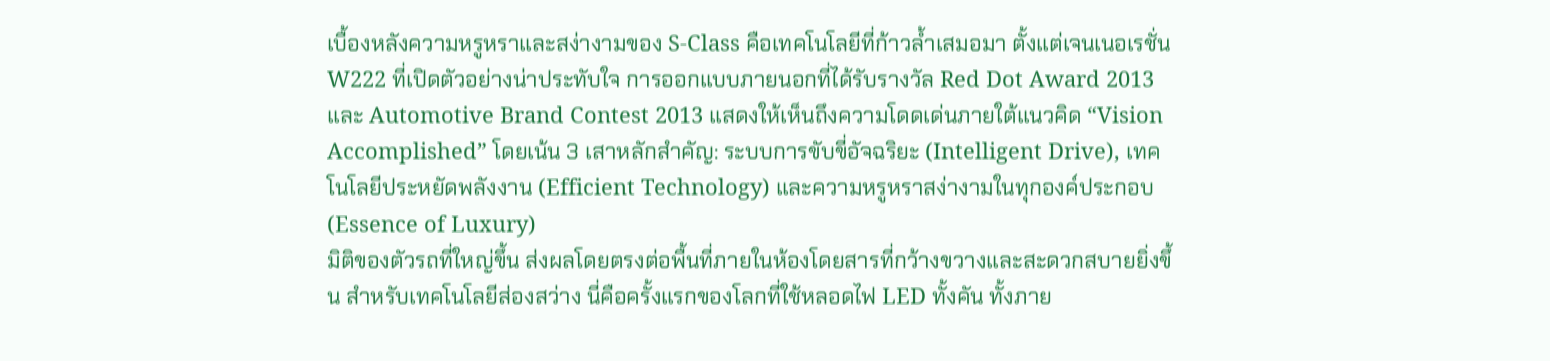เบื้องหลังความหรูหราและสง่างามของ S-Class คือเทคโนโลยีที่ก้าวล้ำเสมอมา ตั้งแต่เจนเนอเรชั่น W222 ที่เปิดตัวอย่างน่าประทับใจ การออกแบบภายนอกที่ได้รับรางวัล Red Dot Award 2013 และ Automotive Brand Contest 2013 แสดงให้เห็นถึงความโดดเด่นภายใต้แนวคิด “Vision Accomplished” โดยเน้น 3 เสาหลักสำคัญ: ระบบการขับขี่อัจฉริยะ (Intelligent Drive), เทคโนโลยีประหยัดพลังงาน (Efficient Technology) และความหรูหราสง่างามในทุกองค์ประกอบ (Essence of Luxury)
มิติของตัวรถที่ใหญ่ขึ้น ส่งผลโดยตรงต่อพื้นที่ภายในห้องโดยสารที่กว้างขวางและสะดวกสบายยิ่งขึ้น สำหรับเทคโนโลยีส่องสว่าง นี่คือครั้งแรกของโลกที่ใช้หลอดไฟ LED ทั้งคัน ทั้งภาย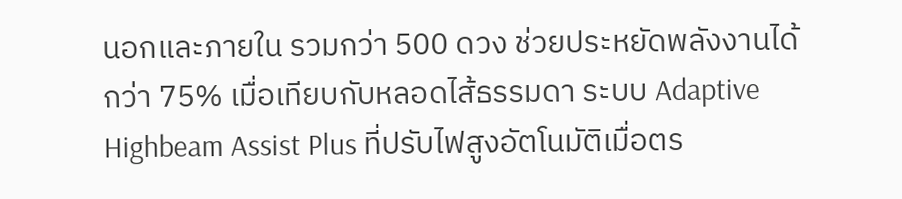นอกและภายใน รวมกว่า 500 ดวง ช่วยประหยัดพลังงานได้กว่า 75% เมื่อเทียบกับหลอดไส้ธรรมดา ระบบ Adaptive Highbeam Assist Plus ที่ปรับไฟสูงอัตโนมัติเมื่อตร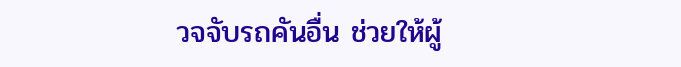วจจับรถคันอื่น ช่วยให้ผู้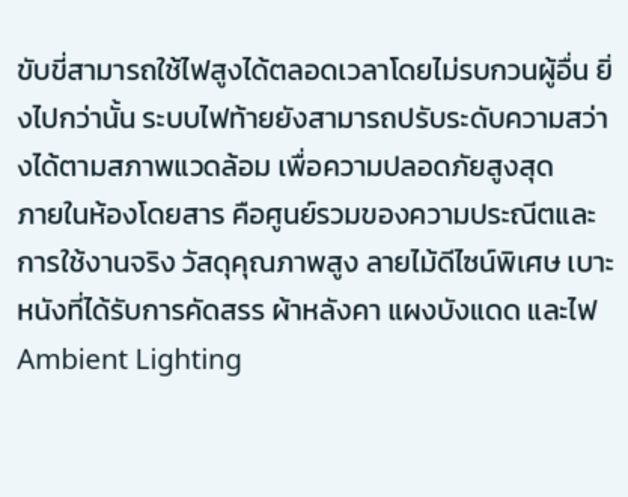ขับขี่สามารถใช้ไฟสูงได้ตลอดเวลาโดยไม่รบกวนผู้อื่น ยิ่งไปกว่านั้น ระบบไฟท้ายยังสามารถปรับระดับความสว่างได้ตามสภาพแวดล้อม เพื่อความปลอดภัยสูงสุด
ภายในห้องโดยสาร คือศูนย์รวมของความประณีตและการใช้งานจริง วัสดุคุณภาพสูง ลายไม้ดีไซน์พิเศษ เบาะหนังที่ได้รับการคัดสรร ผ้าหลังคา แผงบังแดด และไฟ Ambient Lighting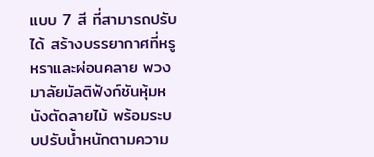แบบ 7 สี ที่สามารถปรับได้ สร้างบรรยากาศที่หรูหราและผ่อนคลาย พวงมาลัยมัลติฟังก์ชันหุ้มหนังตัดลายไม้ พร้อมระบบปรับน้ำหนักตามความ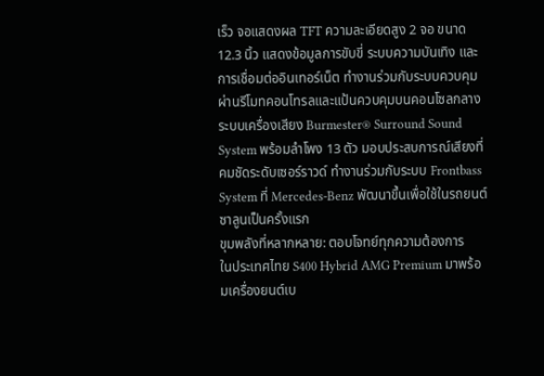เร็ว จอแสดงผล TFT ความละเอียดสูง 2 จอ ขนาด 12.3 นิ้ว แสดงข้อมูลการขับขี่ ระบบความบันเทิง และการเชื่อมต่ออินเทอร์เน็ต ทำงานร่วมกับระบบควบคุมผ่านรีโมทคอนโทรลและแป้นควบคุมบนคอนโซลกลาง
ระบบเครื่องเสียง Burmester® Surround Sound System พร้อมลำโพง 13 ตัว มอบประสบการณ์เสียงที่คมชัดระดับเซอร์ราวด์ ทำงานร่วมกับระบบ Frontbass System ที่ Mercedes-Benz พัฒนาขึ้นเพื่อใช้ในรถยนต์ซาลูนเป็นครั้งแรก
ขุมพลังที่หลากหลาย: ตอบโจทย์ทุกความต้องการ
ในประเทศไทย S400 Hybrid AMG Premium มาพร้อมเครื่องยนต์เบ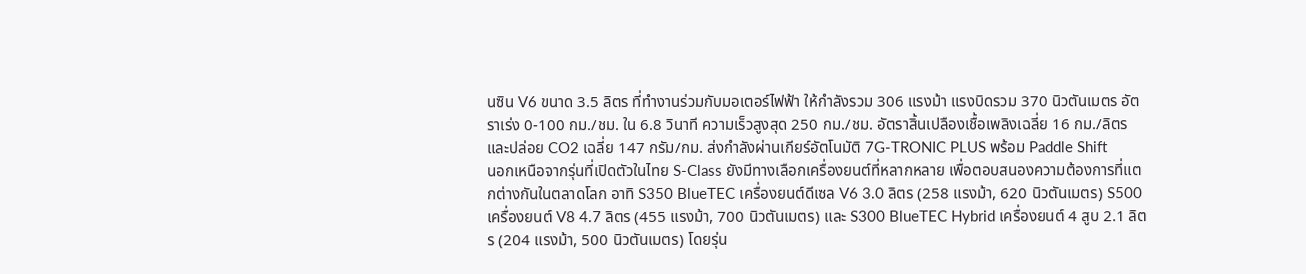นซิน V6 ขนาด 3.5 ลิตร ที่ทำงานร่วมกับมอเตอร์ไฟฟ้า ให้กำลังรวม 306 แรงม้า แรงบิดรวม 370 นิวตันเมตร อัตราเร่ง 0-100 กม./ชม. ใน 6.8 วินาที ความเร็วสูงสุด 250 กม./ชม. อัตราสิ้นเปลืองเชื้อเพลิงเฉลี่ย 16 กม./ลิตร และปล่อย CO2 เฉลี่ย 147 กรัม/กม. ส่งกำลังผ่านเกียร์อัตโนมัติ 7G-TRONIC PLUS พร้อม Paddle Shift
นอกเหนือจากรุ่นที่เปิดตัวในไทย S-Class ยังมีทางเลือกเครื่องยนต์ที่หลากหลาย เพื่อตอบสนองความต้องการที่แตกต่างกันในตลาดโลก อาทิ S350 BlueTEC เครื่องยนต์ดีเซล V6 3.0 ลิตร (258 แรงม้า, 620 นิวตันเมตร) S500 เครื่องยนต์ V8 4.7 ลิตร (455 แรงม้า, 700 นิวตันเมตร) และ S300 BlueTEC Hybrid เครื่องยนต์ 4 สูบ 2.1 ลิตร (204 แรงม้า, 500 นิวตันเมตร) โดยรุ่น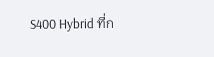S400 Hybrid ที่ก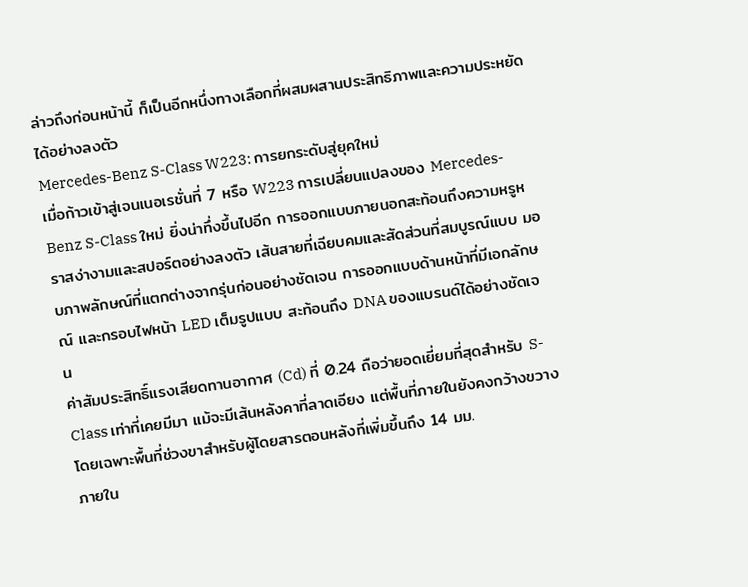ล่าวถึงก่อนหน้านี้ ก็เป็นอีกหนึ่งทางเลือกที่ผสมผสานประสิทธิภาพและความประหยัดได้อย่างลงตัว
Mercedes-Benz S-Class W223: การยกระดับสู่ยุคใหม่
เมื่อก้าวเข้าสู่เจนเนอเรชั่นที่ 7 หรือ W223 การเปลี่ยนแปลงของ Mercedes-Benz S-Class ใหม่ ยิ่งน่าทึ่งขึ้นไปอีก การออกแบบภายนอกสะท้อนถึงความหรูหราสง่างามและสปอร์ตอย่างลงตัว เส้นสายที่เฉียบคมและสัดส่วนที่สมบูรณ์แบบ มอบภาพลักษณ์ที่แตกต่างจากรุ่นก่อนอย่างชัดเจน การออกแบบด้านหน้าที่มีเอกลักษณ์ และกรอบไฟหน้า LED เต็มรูปแบบ สะท้อนถึง DNA ของแบรนด์ได้อย่างชัดเจน
ค่าสัมประสิทธิ์แรงเสียดทานอากาศ (Cd) ที่ 0.24 ถือว่ายอดเยี่ยมที่สุดสำหรับ S-Class เท่าที่เคยมีมา แม้จะมีเส้นหลังคาที่ลาดเอียง แต่พื้นที่ภายในยังคงกว้างขวาง โดยเฉพาะพื้นที่ช่วงขาสำหรับผู้โดยสารตอนหลังที่เพิ่มขึ้นถึง 14 มม.
ภายใน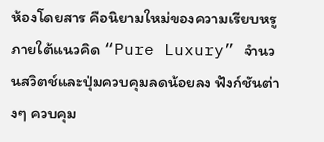ห้องโดยสาร คือนิยามใหม่ของความเรียบหรูภายใต้แนวคิด “Pure Luxury” จำนวนสวิตช์และปุ่มควบคุมลดน้อยลง ฟังก์ชันต่างๆ ควบคุม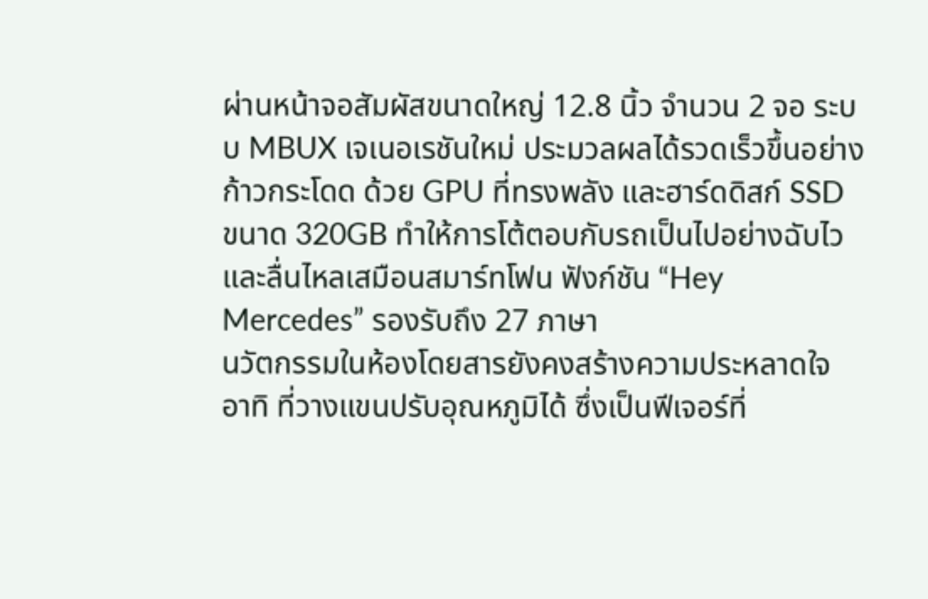ผ่านหน้าจอสัมผัสขนาดใหญ่ 12.8 นิ้ว จำนวน 2 จอ ระบบ MBUX เจเนอเรชันใหม่ ประมวลผลได้รวดเร็วขึ้นอย่างก้าวกระโดด ด้วย GPU ที่ทรงพลัง และฮาร์ดดิสก์ SSD ขนาด 320GB ทำให้การโต้ตอบกับรถเป็นไปอย่างฉับไวและลื่นไหลเสมือนสมาร์ทโฟน ฟังก์ชัน “Hey Mercedes” รองรับถึง 27 ภาษา
นวัตกรรมในห้องโดยสารยังคงสร้างความประหลาดใจ อาทิ ที่วางแขนปรับอุณหภูมิได้ ซึ่งเป็นฟีเจอร์ที่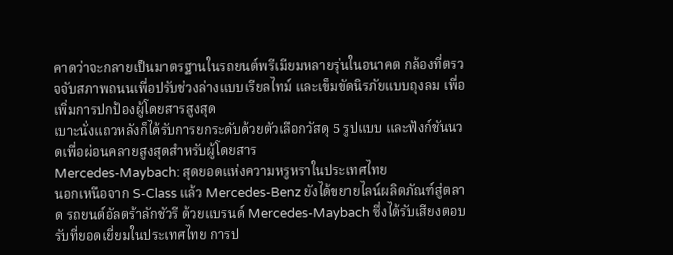คาดว่าจะกลายเป็นมาตรฐานในรถยนต์พรีเมียมหลายรุ่นในอนาคต กล้องที่ตรวจจับสภาพถนนเพื่อปรับช่วงล่างแบบเรียลไทม์ และเข็มขัดนิรภัยแบบถุงลม เพื่อเพิ่มการปกป้องผู้โดยสารสูงสุด
เบาะนั่งแถวหลังก็ได้รับการยกระดับด้วยตัวเลือกวัสดุ 5 รูปแบบ และฟังก์ชันนวดเพื่อผ่อนคลายสูงสุดสำหรับผู้โดยสาร
Mercedes-Maybach: สุดยอดแห่งความหรูหราในประเทศไทย
นอกเหนือจาก S-Class แล้ว Mercedes-Benz ยังได้ขยายไลน์ผลิตภัณฑ์สู่ตลาด รถยนต์อัลตร้าลักชัวรี ด้วยแบรนด์ Mercedes-Maybach ซึ่งได้รับเสียงตอบรับที่ยอดเยี่ยมในประเทศไทย การป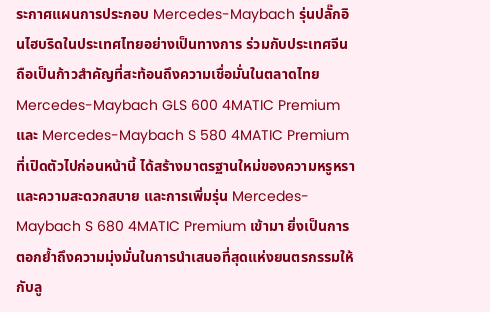ระกาศแผนการประกอบ Mercedes-Maybach รุ่นปลั๊กอินไฮบริดในประเทศไทยอย่างเป็นทางการ ร่วมกับประเทศจีน ถือเป็นก้าวสำคัญที่สะท้อนถึงความเชื่อมั่นในตลาดไทย
Mercedes-Maybach GLS 600 4MATIC Premium และ Mercedes-Maybach S 580 4MATIC Premium ที่เปิดตัวไปก่อนหน้านี้ ได้สร้างมาตรฐานใหม่ของความหรูหราและความสะดวกสบาย และการเพิ่มรุ่น Mercedes-Maybach S 680 4MATIC Premium เข้ามา ยิ่งเป็นการตอกย้ำถึงความมุ่งมั่นในการนำเสนอที่สุดแห่งยนตรกรรมให้กับลู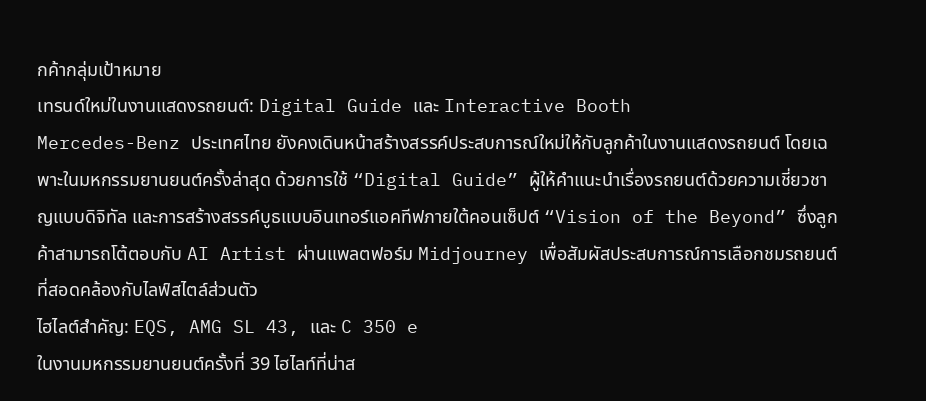กค้ากลุ่มเป้าหมาย
เทรนด์ใหม่ในงานแสดงรถยนต์: Digital Guide และ Interactive Booth
Mercedes-Benz ประเทศไทย ยังคงเดินหน้าสร้างสรรค์ประสบการณ์ใหม่ให้กับลูกค้าในงานแสดงรถยนต์ โดยเฉพาะในมหกรรมยานยนต์ครั้งล่าสุด ด้วยการใช้ “Digital Guide” ผู้ให้คำแนะนำเรื่องรถยนต์ด้วยความเชี่ยวชาญแบบดิจิทัล และการสร้างสรรค์บูธแบบอินเทอร์แอคทีฟภายใต้คอนเซ็ปต์ “Vision of the Beyond” ซึ่งลูกค้าสามารถโต้ตอบกับ AI Artist ผ่านแพลตฟอร์ม Midjourney เพื่อสัมผัสประสบการณ์การเลือกชมรถยนต์ที่สอดคล้องกับไลฟ์สไตล์ส่วนตัว
ไฮไลต์สำคัญ: EQS, AMG SL 43, และ C 350 e
ในงานมหกรรมยานยนต์ครั้งที่ 39 ไฮไลท์ที่น่าส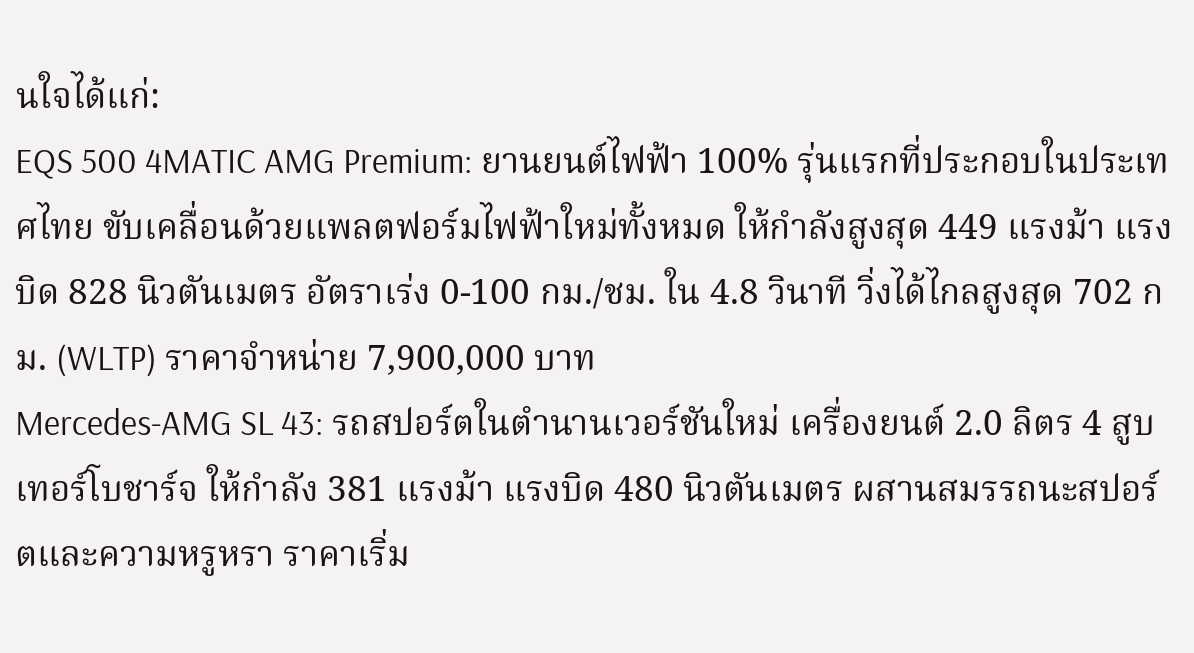นใจได้แก่:
EQS 500 4MATIC AMG Premium: ยานยนต์ไฟฟ้า 100% รุ่นแรกที่ประกอบในประเทศไทย ขับเคลื่อนด้วยแพลตฟอร์มไฟฟ้าใหม่ทั้งหมด ให้กำลังสูงสุด 449 แรงม้า แรงบิด 828 นิวตันเมตร อัตราเร่ง 0-100 กม./ชม. ใน 4.8 วินาที วิ่งได้ไกลสูงสุด 702 กม. (WLTP) ราคาจำหน่าย 7,900,000 บาท
Mercedes-AMG SL 43: รถสปอร์ตในตำนานเวอร์ชันใหม่ เครื่องยนต์ 2.0 ลิตร 4 สูบ เทอร์โบชาร์จ ให้กำลัง 381 แรงม้า แรงบิด 480 นิวตันเมตร ผสานสมรรถนะสปอร์ตและความหรูหรา ราคาเริ่ม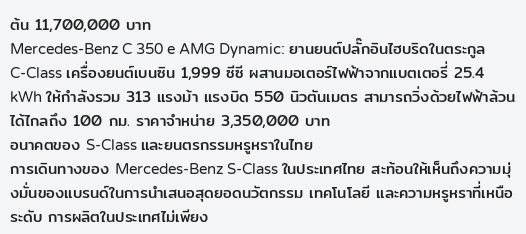ต้น 11,700,000 บาท
Mercedes-Benz C 350 e AMG Dynamic: ยานยนต์ปลั๊กอินไฮบริดในตระกูล C-Class เครื่องยนต์เบนซิน 1,999 ซีซี ผสานมอเตอร์ไฟฟ้าจากแบตเตอรี่ 25.4 kWh ให้กำลังรวม 313 แรงม้า แรงบิด 550 นิวตันเมตร สามารถวิ่งด้วยไฟฟ้าล้วนได้ไกลถึง 100 กม. ราคาจำหน่าย 3,350,000 บาท
อนาคตของ S-Class และยนตรกรรมหรูหราในไทย
การเดินทางของ Mercedes-Benz S-Class ในประเทศไทย สะท้อนให้เห็นถึงความมุ่งมั่นของแบรนด์ในการนำเสนอสุดยอดนวัตกรรม เทคโนโลยี และความหรูหราที่เหนือระดับ การผลิตในประเทศไม่เพียง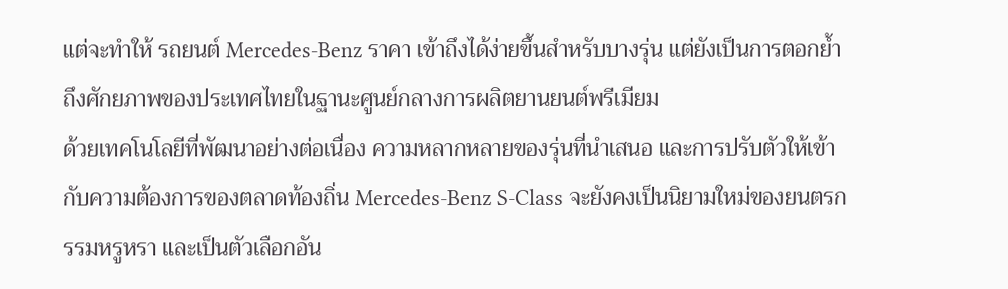แต่จะทำให้ รถยนต์ Mercedes-Benz ราคา เข้าถึงได้ง่ายขึ้นสำหรับบางรุ่น แต่ยังเป็นการตอกย้ำถึงศักยภาพของประเทศไทยในฐานะศูนย์กลางการผลิตยานยนต์พรีเมียม
ด้วยเทคโนโลยีที่พัฒนาอย่างต่อเนื่อง ความหลากหลายของรุ่นที่นำเสนอ และการปรับตัวให้เข้ากับความต้องการของตลาดท้องถิ่น Mercedes-Benz S-Class จะยังคงเป็นนิยามใหม่ของยนตรกรรมหรูหรา และเป็นตัวเลือกอัน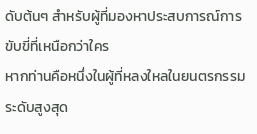ดับต้นๆ สำหรับผู้ที่มองหาประสบการณ์การขับขี่ที่เหนือกว่าใคร
หากท่านคือหนึ่งในผู้ที่หลงใหลในยนตรกรรมระดับสูงสุด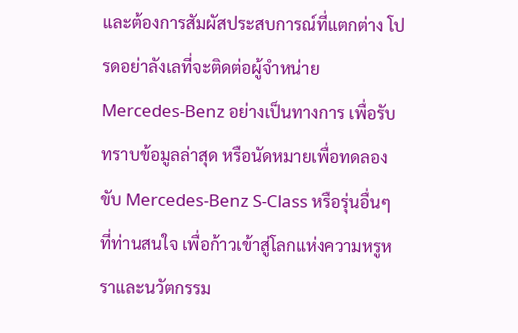และต้องการสัมผัสประสบการณ์ที่แตกต่าง โปรดอย่าลังเลที่จะติดต่อผู้จำหน่าย Mercedes-Benz อย่างเป็นทางการ เพื่อรับทราบข้อมูลล่าสุด หรือนัดหมายเพื่อทดลองขับ Mercedes-Benz S-Class หรือรุ่นอื่นๆ ที่ท่านสนใจ เพื่อก้าวเข้าสู่โลกแห่งความหรูหราและนวัตกรรม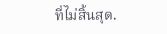ที่ไม่สิ้นสุด.